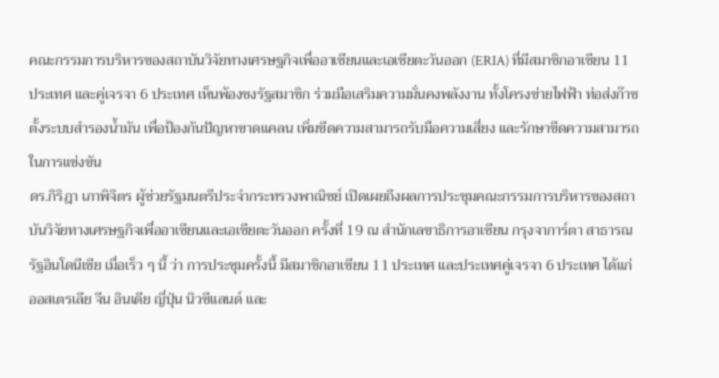คณะกรรมการบริหารของสถาบันวิจัยทางเศรษฐกิจเพื่ออาเซียนและเอเชียตะวันออก (ERIA) ที่มีสมาชิกอาเซียน 11 ประเทศ และคู่เจรจา 6 ประเทศ เห็นพ้องชงรัฐสมาชิก ร่วมมือเสริมความมั่นคงพลังงาน ทั้งโครงข่ายไฟฟ้า ท่อส่งก๊าซ ตั้งระบบสำรองน้ำมัน เพื่อป้องกันปัญหาขาดแคลน เพิ่มขีดความสามารถรับมือความเสี่ยง และรักษาขีดความสามารถในการแข่งขัน
ดร.กิริฎา เภาพิจิตร ผู้ช่วยรัฐมนตรีประจำกระทรวงพาณิชย์ เปิดเผยถึงผลการประชุมคณะกรรมการบริหารของสถาบันวิจัยทางเศรษฐกิจเพื่ออาเซียนและเอเชียตะวันออก ครั้งที่ 19 ณ สำนักเลขาธิการอาเซียน กรุงจาการ์ตา สาธารณรัฐอินโดนีเซีย เมื่อเร็ว ๆ นี้ ว่า การประชุมครั้งนี้ มีสมาชิกอาเซียน 11 ประเทศ และประเทศคู่เจรจา 6 ประเทศ ได้แก่ ออสเตรเลีย จีน อินเดีย ญี่ปุ่น นิวซีแลนด์ และ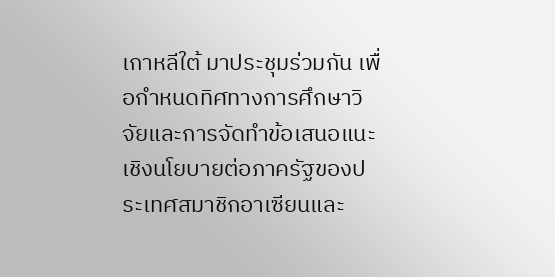เกาหลีใต้ มาประชุมร่วมกัน เพื่อกำหนดทิศทางการศึกษาวิจัยและการจัดทำข้อเสนอแนะเชิงนโยบายต่อภาครัฐของประเทศสมาชิกอาเซียนและ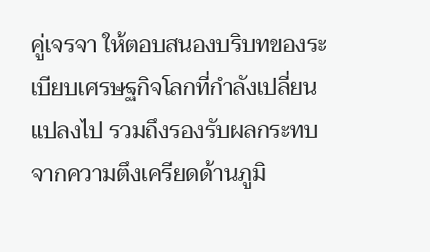คู่เจรจา ให้ตอบสนองบริบทของระเบียบเศรษฐกิจโลกที่กำลังเปลี่ยนแปลงไป รวมถึงรองรับผลกระทบจากความตึงเครียดด้านภูมิ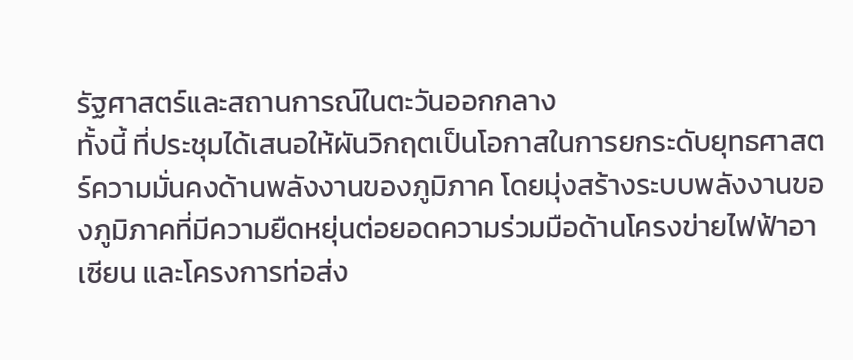รัฐศาสตร์และสถานการณ์ในตะวันออกกลาง
ทั้งนี้ ที่ประชุมได้เสนอให้ผันวิกฤตเป็นโอกาสในการยกระดับยุทธศาสตร์ความมั่นคงด้านพลังงานของภูมิภาค โดยมุ่งสร้างระบบพลังงานของภูมิภาคที่มีความยืดหยุ่นต่อยอดความร่วมมือด้านโครงข่ายไฟฟ้าอาเซียน และโครงการท่อส่ง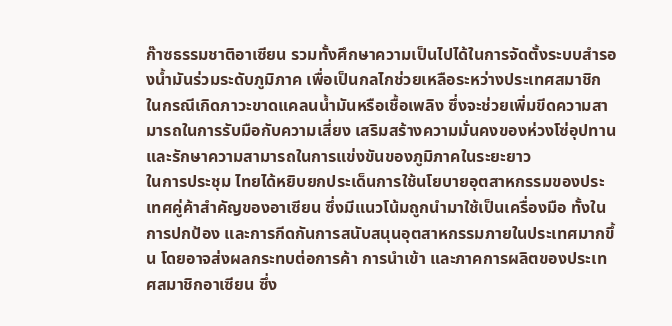ก๊าซธรรมชาติอาเซียน รวมทั้งศึกษาความเป็นไปได้ในการจัดตั้งระบบสำรองน้ำมันร่วมระดับภูมิภาค เพื่อเป็นกลไกช่วยเหลือระหว่างประเทศสมาชิก ในกรณีเกิดภาวะขาดแคลนน้ำมันหรือเชื้อเพลิง ซึ่งจะช่วยเพิ่มขีดความสามารถในการรับมือกับความเสี่ยง เสริมสร้างความมั่นคงของห่วงโซ่อุปทาน และรักษาความสามารถในการแข่งขันของภูมิภาคในระยะยาว
ในการประชุม ไทยได้หยิบยกประเด็นการใช้นโยบายอุตสาหกรรมของประเทศคู่ค้าสำคัญของอาเซียน ซึ่งมีแนวโน้มถูกนำมาใช้เป็นเครื่องมือ ทั้งในการปกป้อง และการกีดกันการสนับสนุนอุตสาหกรรมภายในประเทศมากขึ้น โดยอาจส่งผลกระทบต่อการค้า การนำเข้า และภาคการผลิตของประเทศสมาชิกอาเซียน ซึ่ง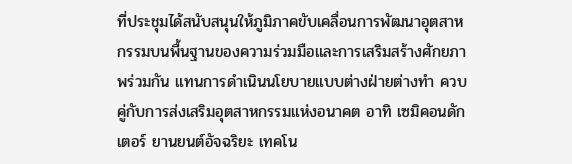ที่ประชุมได้สนับสนุนให้ภูมิภาคขับเคลื่อนการพัฒนาอุตสาหกรรมบนพื้นฐานของความร่วมมือและการเสริมสร้างศักยภาพร่วมกัน แทนการดำเนินนโยบายแบบต่างฝ่ายต่างทำ ควบคู่กับการส่งเสริมอุตสาหกรรมแห่งอนาคต อาทิ เซมิคอนดักเตอร์ ยานยนต์อัจฉริยะ เทคโน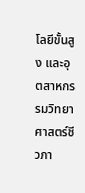โลยีขั้นสูง และอุตสาหกรรมวิทยาศาสตร์ชีวภา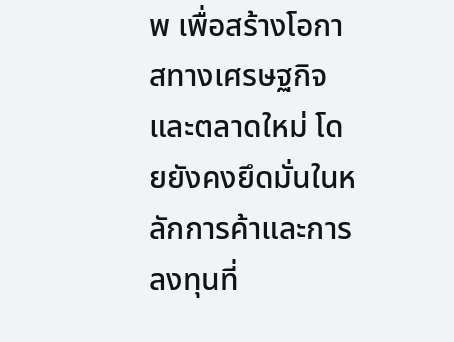พ เพื่อสร้างโอกาสทางเศรษฐกิจและตลาดใหม่ โดยยังคงยึดมั่นในหลักการค้าและการลงทุนที่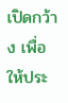เปิดกว้าง เพื่อให้ประ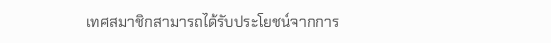เทศสมาชิกสามารถได้รับประโยชน์จากการ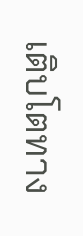เติบโตทาง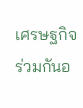เศรษฐกิจร่วมกันอ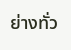ย่างทั่ว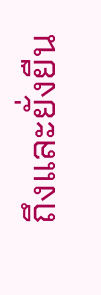ถึงและยั่งยืน